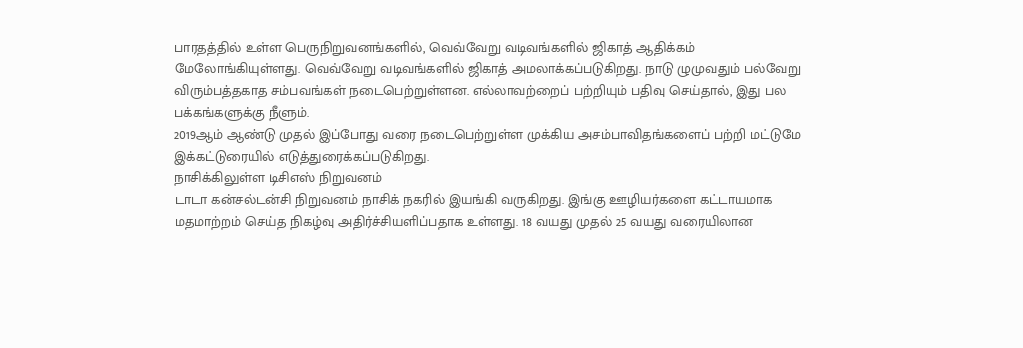பாரதத்தில் உள்ள பெருநிறுவனங்களில், வெவ்வேறு வடிவங்களில் ஜிகாத் ஆதிக்கம் மேலோங்கியுள்ளது. வெவ்வேறு வடிவங்களில் ஜிகாத் அமலாக்கப்படுகிறது. நாடு ழுமுவதும் பல்வேறு விரும்பத்தகாத சம்பவங்கள் நடைபெற்றுள்ளன. எல்லாவற்றைப் பற்றியும் பதிவு செய்தால், இது பல பக்கங்களுக்கு நீளும்.
2019ஆம் ஆண்டு முதல் இப்போது வரை நடைபெற்றுள்ள முக்கிய அசம்பாவிதங்களைப் பற்றி மட்டுமே இக்கட்டுரையில் எடுத்துரைக்கப்படுகிறது.
நாசிக்கிலுள்ள டிசிஎஸ் நிறுவனம்
டாடா கன்சல்டன்சி நிறுவனம் நாசிக் நகரில் இயங்கி வருகிறது. இங்கு ஊழியர்களை கட்டாயமாக மதமாற்றம் செய்த நிகழ்வு அதிர்ச்சியளிப்பதாக உள்ளது. 18 வயது முதல் 25 வயது வரையிலான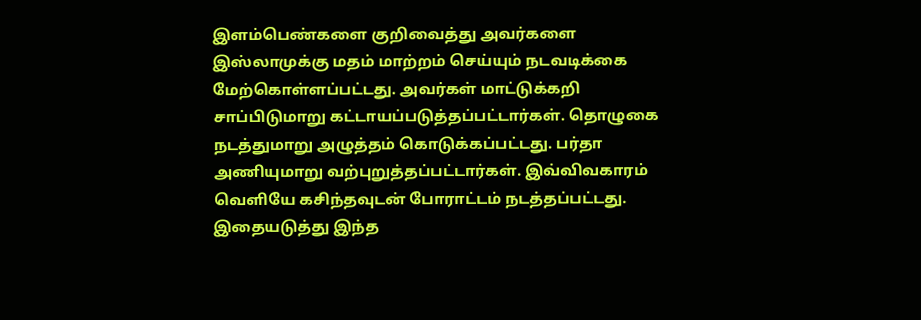இளம்பெண்களை குறிவைத்து அவர்களை இஸ்லாமுக்கு மதம் மாற்றம் செய்யும் நடவடிக்கை மேற்கொள்ளப்பட்டது. அவர்கள் மாட்டுக்கறி சாப்பிடுமாறு கட்டாயப்படுத்தப்பட்டார்கள். தொழுகை நடத்துமாறு அழுத்தம் கொடுக்கப்பட்டது. பர்தா அணியுமாறு வற்புறுத்தப்பட்டார்கள். இவ்விவகாரம் வெளியே கசிந்தவுடன் போராட்டம் நடத்தப்பட்டது. இதையடுத்து இந்த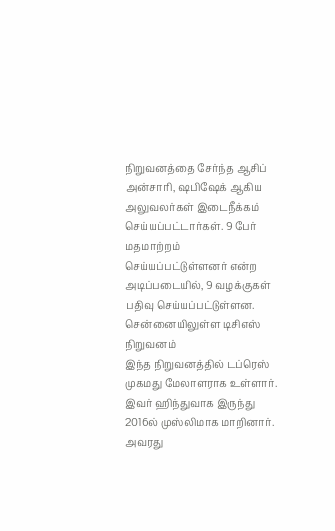நிறுவனத்தை சேர்ந்த ஆசிப் அன்சாரி, ஷபிஷேக் ஆகிய அலுவலர்கள் இடைநீக்கம் செய்யப்பட்டார்கள். 9 பேர் மதமாற்றம் செய்யப்பட்டுள்ளனர் என்ற அடிப்படையில், 9 வழக்குகள் பதிவு செய்யப்பட்டுள்ளன.
சென்னையிலுள்ள டிசிஎஸ் நிறுவனம்
இந்த நிறுவனத்தில் டப்ரெஸ் முகமது மேலாளராக உள்ளார். இவர் ஹிந்துவாக இருந்து 2016ல் முஸ்லிமாக மாறினார். அவரது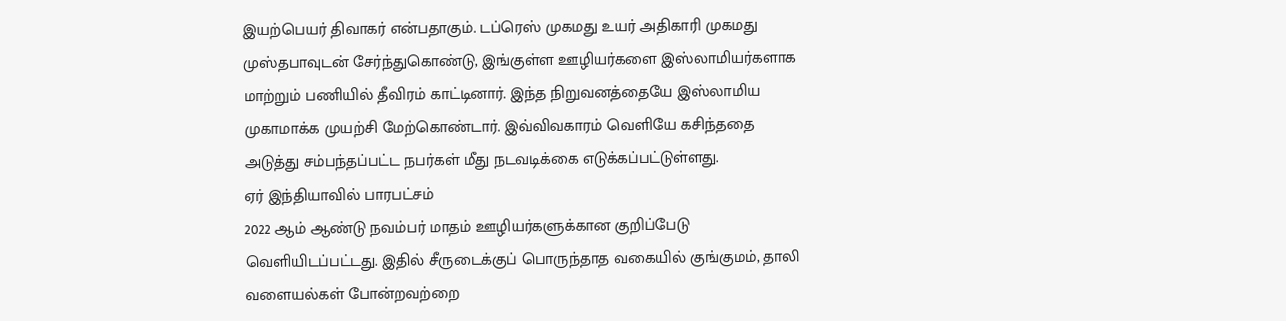இயற்பெயர் திவாகர் என்பதாகும். டப்ரெஸ் முகமது உயர் அதிகாரி முகமது முஸ்தபாவுடன் சேர்ந்துகொண்டு, இங்குள்ள ஊழியர்களை இஸ்லாமியர்களாக மாற்றும் பணியில் தீவிரம் காட்டினார். இந்த நிறுவனத்தையே இஸ்லாமிய முகாமாக்க முயற்சி மேற்கொண்டார். இவ்விவகாரம் வெளியே கசிந்ததை அடுத்து சம்பந்தப்பட்ட நபர்கள் மீது நடவடிக்கை எடுக்கப்பட்டுள்ளது.
ஏர் இந்தியாவில் பாரபட்சம்
2022 ஆம் ஆண்டு நவம்பர் மாதம் ஊழியர்களுக்கான குறிப்பேடு வெளியிடப்பட்டது. இதில் சீருடைக்குப் பொருந்தாத வகையில் குங்குமம், தாலி வளையல்கள் போன்றவற்றை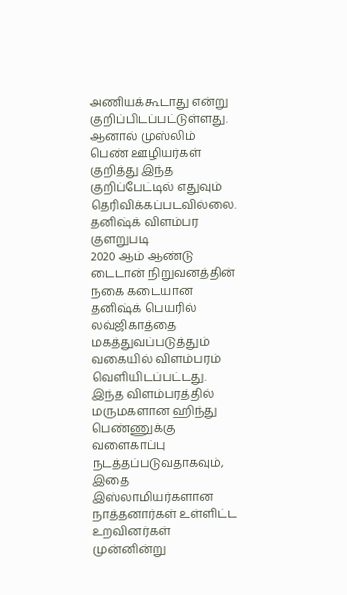அணியக்கூடாது என்று குறிப்பிடப்பட்டுள்ளது. ஆனால் முஸ்லிம் பெண் ஊழியர்கள் குறித்து இந்த குறிப்பேட்டில் எதுவும் தெரிவிக்கப்படவில்லை.
தனிஷ்க் விளம்பர குளறுபடி
2020 ஆம் ஆண்டு டைடான் நிறுவனத்தின் நகை கடையான தனிஷ்க் பெயரில் லவ்ஜிகாத்தை மகத்துவப்படுத்தும் வகையில் விளம்பரம் வெளியிடப்பட்டது. இந்த விளம்பரத்தில் மருமகளான ஹிந்து பெண்ணுக்கு வளைகாப்பு நடத்தப்படுவதாகவும், இதை இஸ்லாமியர்களான நாத்தனார்கள் உள்ளிட்ட உறவினர்கள் முன்னின்று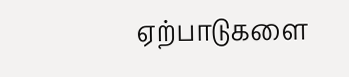ஏற்பாடுகளை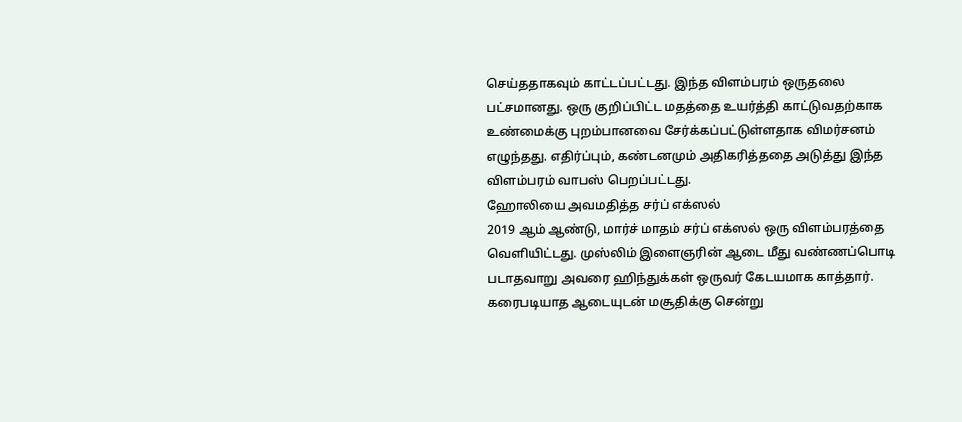செய்ததாகவும் காட்டப்பட்டது. இந்த விளம்பரம் ஒருதலை பட்சமானது. ஒரு குறிப்பிட்ட மதத்தை உயர்த்தி காட்டுவதற்காக உண்மைக்கு புறம்பானவை சேர்க்கப்பட்டுள்ளதாக விமர்சனம் எழுந்தது. எதிர்ப்பும், கண்டனமும் அதிகரித்ததை அடுத்து இந்த விளம்பரம் வாபஸ் பெறப்பட்டது.
ஹோலியை அவமதித்த சர்ப் எக்ஸல்
2019 ஆம் ஆண்டு, மார்ச் மாதம் சர்ப் எக்ஸல் ஒரு விளம்பரத்தை வெளியிட்டது. முஸ்லிம் இளைஞரின் ஆடை மீது வண்ணப்பொடி படாதவாறு அவரை ஹிந்துக்கள் ஒருவர் கேடயமாக காத்தார். கரைபடியாத ஆடையுடன் மசூதிக்கு சென்று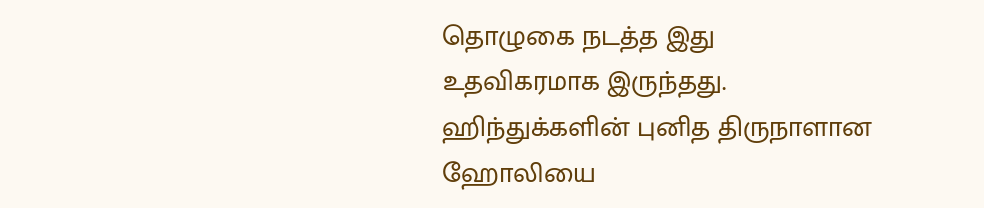தொழுகை நடத்த இது உதவிகரமாக இருந்தது. ஹிந்துக்களின் புனித திருநாளான ஹோலியை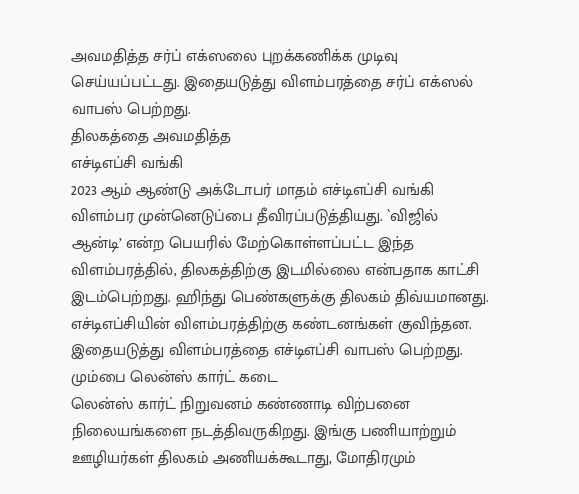அவமதித்த சர்ப் எக்ஸலை புறக்கணிக்க முடிவு செய்யப்பட்டது. இதையடுத்து விளம்பரத்தை சர்ப் எக்ஸல் வாபஸ் பெற்றது.
திலகத்தை அவமதித்த
எச்டிஎப்சி வங்கி
2023 ஆம் ஆண்டு அக்டோபர் மாதம் எச்டிஎப்சி வங்கி விளம்பர முன்னெடுப்பை தீவிரப்படுத்தியது. `விஜில் ஆன்டி’ என்ற பெயரில் மேற்கொள்ளப்பட்ட இந்த விளம்பரத்தில், திலகத்திற்கு இடமில்லை என்பதாக காட்சி இடம்பெற்றது. ஹிந்து பெண்களுக்கு திலகம் திவ்யமானது. எச்டிஎப்சியின் விளம்பரத்திற்கு கண்டனங்கள் குவிந்தன. இதையடுத்து விளம்பரத்தை எச்டிஎப்சி வாபஸ் பெற்றது.
மும்பை லென்ஸ் கார்ட் கடை
லென்ஸ் கார்ட் நிறுவனம் கண்ணாடி விற்பனை நிலையங்களை நடத்திவருகிறது. இங்கு பணியாற்றும் ஊழியர்கள் திலகம் அணியக்கூடாது, மோதிரமும்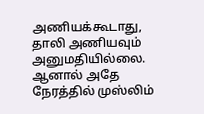அணியக்கூடாது, தாலி அணியவும் அனுமதியில்லை. ஆனால் அதே நேரத்தில் முஸ்லிம்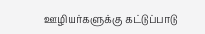ஊழியர்களுக்கு கட்டுப்பாடு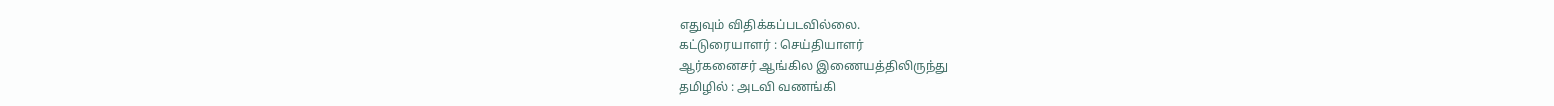எதுவும் விதிக்கப்படவில்லை.
கட்டுரையாளர் : செய்தியாளர்
ஆர்கனைசர் ஆங்கில இணையத்திலிருந்து
தமிழில் : அடவி வணங்கி